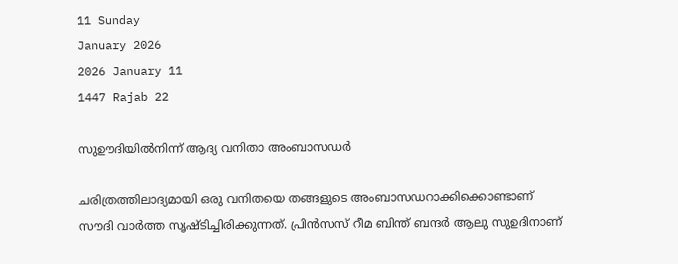11 Sunday
January 2026
2026 January 11
1447 Rajab 22

സുഊദിയില്‍നിന്ന് ആദ്യ വനിതാ അംബാസഡര്‍

ചരിത്രത്തിലാദ്യമായി ഒരു വനിതയെ തങ്ങളുടെ അംബാസഡറാക്കിക്കൊണ്ടാണ് സൗദി വാര്‍ത്ത സൃഷ്ടിച്ചിരിക്കുന്നത്. പ്രിന്‍സസ് റീമ ബിന്ത് ബന്ദര്‍ ആലു സുഉദിനാണ്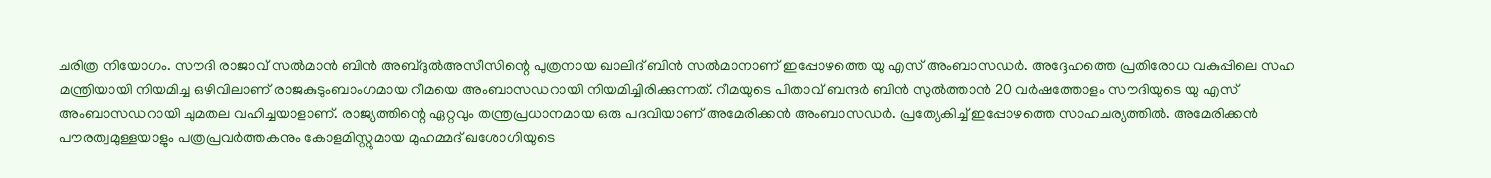ചരിത്ര നിയോഗം. സൗദി രാജാവ് സല്‍മാന്‍ ബിന്‍ അബ്ദുല്‍അസീസിന്റെ പുത്രനായ ഖാലിദ് ബിന്‍ സല്‍മാനാണ് ഇപ്പോഴത്തെ യു എസ് അംബാസഡര്‍. അദ്ദേഹത്തെ പ്രതിരോധ വകുപ്പിലെ സഹ മന്ത്രിയായി നിയമിച്ച ഒഴിവിലാണ് രാജകുടുംബാംഗമായ റീമയെ അംബാസഡറായി നിയമിച്ചിരിക്കുന്നത്. റീമയുടെ പിതാവ് ബന്ദര്‍ ബിന്‍ സുല്‍ത്താന്‍ 20 വര്‍ഷത്തോളം സൗദിയുടെ യു എസ് അംബാസഡറായി ചുമതല വഹിച്ചയാളാണ്. രാജ്യത്തിന്റെ ഏറ്റവും തന്ത്രപ്രധാനമായ ഒരു പദവിയാണ് അമേരിക്കന്‍ അംബാസഡര്‍. പ്രത്യേകിച്ച് ഇപ്പോഴത്തെ സാഹചര്യത്തില്‍. അമേരിക്കന്‍ പൗരത്വമുള്ളയാളും പത്രപ്രവര്‍ത്തകനും കോളമിസ്റ്റുമായ മുഹമ്മദ് ഖശോഗിയുടെ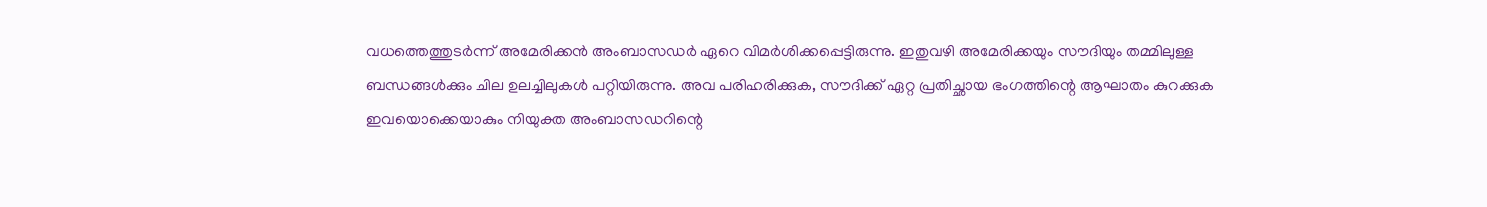വധത്തെത്തുടര്‍ന്ന് അമേരിക്കന്‍ അംബാസഡര്‍ ഏറെ വിമര്‍ശിക്കപ്പെട്ടിരുന്നു. ഇതുവഴി അമേരിക്കയും സൗദിയും തമ്മിലുള്ള ബന്ധങ്ങള്‍ക്കും ചില ഉലച്ചിലുകള്‍ പറ്റിയിരുന്നു. അവ പരിഹരിക്കുക, സൗദിക്ക് ഏറ്റ പ്രതിച്ഛായ ഭംഗത്തിന്റെ ആഘാതം കുറക്കുക ഇവയൊക്കെയാകും നിയുക്ത അംബാസഡറിന്റെ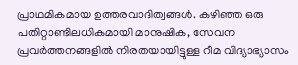പ്രാഥമികമായ ഉത്തരവാദിത്വങ്ങള്‍. കഴിഞ്ഞ ഒരു പതിറ്റാണ്ടിലധികമായി മാനുഷിക, സേവന പ്രവര്‍ത്തനങ്ങളില്‍ നിരതയായിട്ടുള്ള റീമ വിദ്യാഭ്യാസം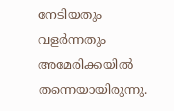നേടിയതും വളര്‍ന്നതും അമേരിക്കയില്‍ തന്നെയായിരുന്നു.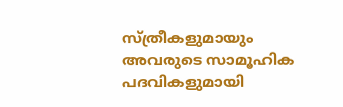സ്ത്രീകളുമായും അവരുടെ സാമൂഹിക പദവികളുമായി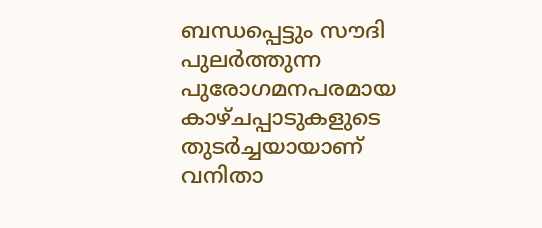ബന്ധപ്പെട്ടും സൗദി പുലര്‍ത്തുന്ന പുരോഗമനപരമായ കാഴ്ചപ്പാടുകളുടെ തുടര്‍ച്ചയായാണ് വനിതാ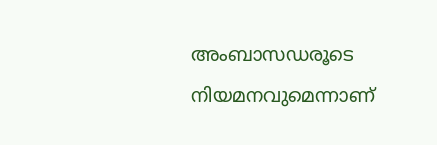അംബാസഡരൂടെ നിയമനവുമെന്നാണ്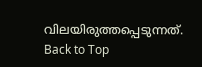വിലയിരുത്തപ്പെടുന്നത്.
Back to Top